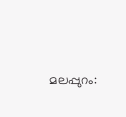മലപ്പുറം: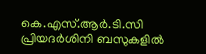കെ.എസ്.ആർ.ടി.സി പ്രിയദർശിനി ബസുകളിൽ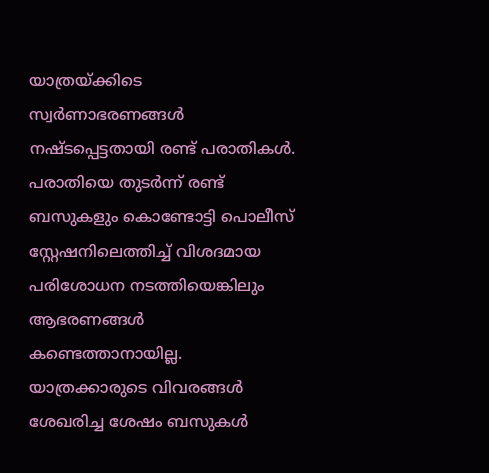യാത്രയ്ക്കിടെ സ്വർണാഭരണങ്ങൾ നഷ്ടപ്പെട്ടതായി രണ്ട് പരാതികൾ. പരാതിയെ തുടർന്ന് രണ്ട് ബസുകളും കൊണ്ടോട്ടി പൊലീസ് സ്റ്റേഷനിലെത്തിച്ച് വിശദമായ പരിശോധന നടത്തിയെങ്കിലും ആഭരണങ്ങൾ കണ്ടെത്താനായില്ല. യാത്രക്കാരുടെ വിവരങ്ങൾ ശേഖരിച്ച ശേഷം ബസുകൾ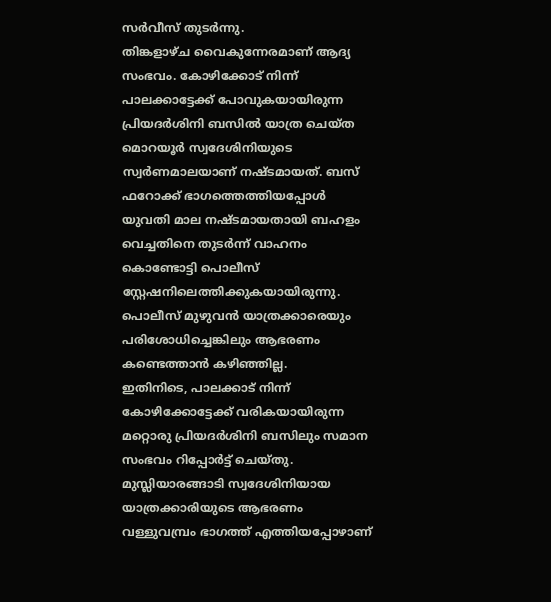സർവീസ് തുടർന്നു.
തിങ്കളാഴ്ച വൈകുന്നേരമാണ് ആദ്യ സംഭവം. കോഴിക്കോട് നിന്ന് പാലക്കാട്ടേക്ക് പോവുകയായിരുന്ന പ്രിയദർശിനി ബസിൽ യാത്ര ചെയ്ത മൊറയൂർ സ്വദേശിനിയുടെ സ്വർണമാലയാണ് നഷ്ടമായത്. ബസ് ഫറോക്ക് ഭാഗത്തെത്തിയപ്പോൾ യുവതി മാല നഷ്ടമായതായി ബഹളം വെച്ചതിനെ തുടർന്ന് വാഹനം കൊണ്ടോട്ടി പൊലീസ് സ്റ്റേഷനിലെത്തിക്കുകയായിരുന്നു.
പൊലീസ് മുഴുവൻ യാത്രക്കാരെയും പരിശോധിച്ചെങ്കിലും ആഭരണം കണ്ടെത്താൻ കഴിഞ്ഞില്ല.
ഇതിനിടെ, പാലക്കാട് നിന്ന് കോഴിക്കോട്ടേക്ക് വരികയായിരുന്ന മറ്റൊരു പ്രിയദർശിനി ബസിലും സമാന സംഭവം റിപ്പോർട്ട് ചെയ്തു. മുസ്ലിയാരങ്ങാടി സ്വദേശിനിയായ യാത്രക്കാരിയുടെ ആഭരണം വള്ളുവമ്പ്രം ഭാഗത്ത് എത്തിയപ്പോഴാണ്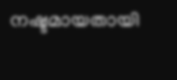നഷ്ടമായതായി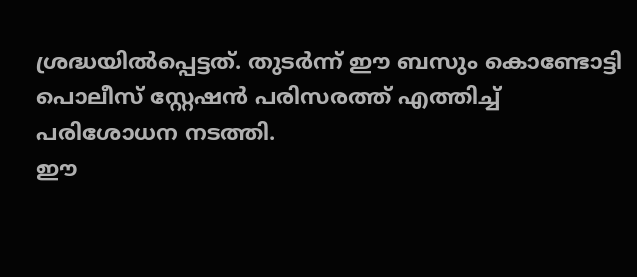ശ്രദ്ധയിൽപ്പെട്ടത്. തുടർന്ന് ഈ ബസും കൊണ്ടോട്ടി പൊലീസ് സ്റ്റേഷൻ പരിസരത്ത് എത്തിച്ച് പരിശോധന നടത്തി.
ഈ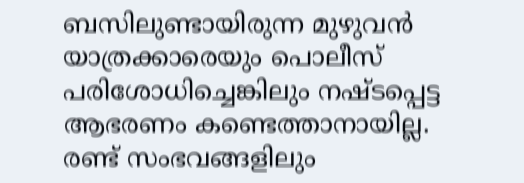ബസിലുണ്ടായിരുന്ന മുഴുവൻ യാത്രക്കാരെയും പൊലീസ് പരിശോധിച്ചെങ്കിലും നഷ്ടപ്പെട്ട ആഭരണം കണ്ടെത്താനായില്ല. രണ്ട് സംഭവങ്ങളിലും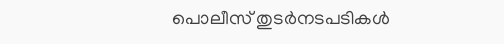പൊലീസ് തുടർനടപടികൾ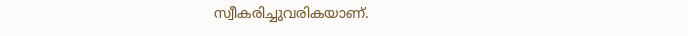സ്വീകരിച്ചുവരികയാണ്.